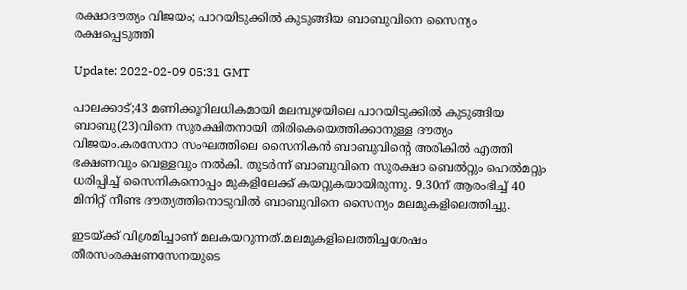രക്ഷാദൗത്യം വിജയം; പാറയിടുക്കില്‍ കുടുങ്ങിയ ബാബുവിനെ സൈന്യം രക്ഷപ്പെടുത്തി

Update: 2022-02-09 05:31 GMT

പാലക്കാട്;43 മണിക്കൂറിലധികമായി മലമ്പുഴയിലെ പാറയിടുക്കില്‍ കുടുങ്ങിയ ബാബു(23)വിനെ സുരക്ഷിതനായി തിരികെയെത്തിക്കാനുള്ള ദൗത്യം വിജയം.കരസേനാ സംഘത്തിലെ സൈനികന്‍ ബാബുവിന്റെ അരികില്‍ എത്തി ഭക്ഷണവും വെള്ളവും നല്‍കി. തുടര്‍ന്ന് ബാബുവിനെ സുരക്ഷാ ബെല്‍റ്റും ഹെല്‍മറ്റും ധരിപ്പിച്ച് സൈനികനൊപ്പം മുകളിലേക്ക് കയറ്റുകയായിരുന്നു. 9.30ന് ആരംഭിച്ച് 40 മിനിറ്റ് നീണ്ട ദൗത്യത്തിനൊടുവില്‍ ബാബുവിനെ സൈന്യം മലമുകളിലെത്തിച്ചു.

ഇടയ്ക്ക് വിശ്രമിച്ചാണ് മലകയറുന്നത്.മലമുകളിലെത്തിച്ചശേഷം തീരസംരക്ഷണസേനയുടെ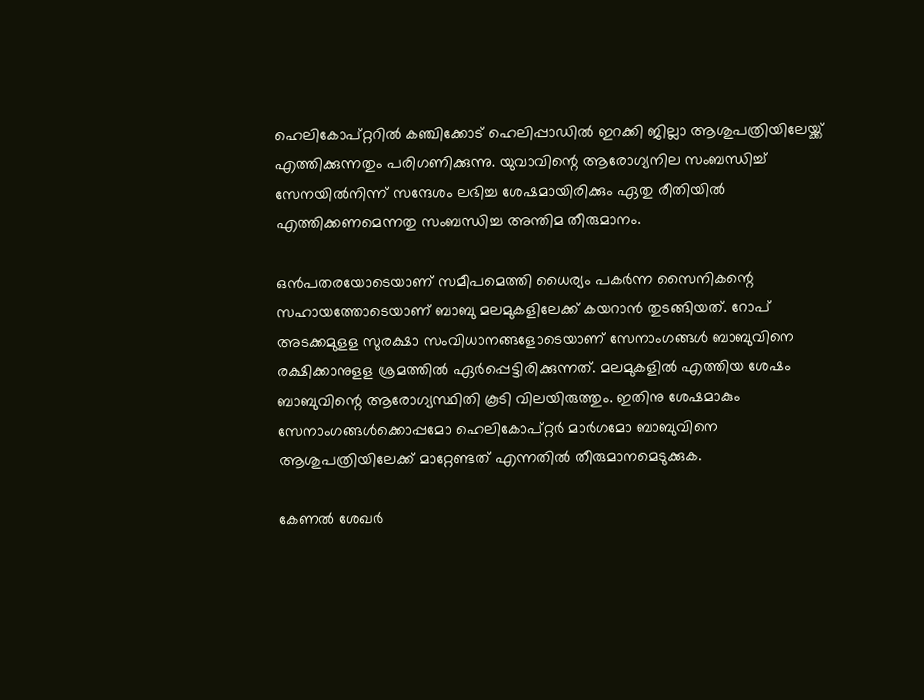ഹെലികോപ്റ്ററില്‍ കഞ്ചിക്കോട് ഹെലിപ്പാഡില്‍ ഇറക്കി ജില്ലാ ആശുപത്രിയിലേയ്ക്ക് എത്തിക്കുന്നതും പരിഗണിക്കുന്നു. യുവാവിന്റെ ആരോഗ്യനില സംബന്ധിച്ച് സേനയില്‍നിന്ന് സന്ദേശം ലഭിച്ച ശേഷമായിരിക്കും ഏതു രീതിയില്‍ എത്തിക്കണമെന്നതു സംബന്ധിച്ച അന്തിമ തീരുമാനം.

ഒന്‍പതരയോടെയാണ് സമീപമെത്തി ധൈര്യം പകര്‍ന്ന സൈനികന്റെ സഹായത്തോടെയാണ് ബാബു മലമുകളിലേക്ക് കയറാന്‍ തുടങ്ങിയത്. റോപ് അടക്കമുളള സുരക്ഷാ സംവിധാനങ്ങളോടെയാണ് സേനാംഗങ്ങള്‍ ബാബുവിനെ രക്ഷിക്കാനുളള ശ്രമത്തില്‍ ഏര്‍പ്പെട്ടിരിക്കുന്നത്. മലമുകളില്‍ എത്തിയ ശേഷം ബാബുവിന്റെ ആരോഗ്യസ്ഥിതി കൂടി വിലയിരുത്തും. ഇതിനു ശേഷമാകും സേനാംഗങ്ങള്‍ക്കൊപ്പമോ ഹെലികോപ്റ്റര്‍ മാര്‍ഗമോ ബാബുവിനെ ആശുപത്രിയിലേക്ക് മാറ്റേണ്ടത് എന്നതില്‍ തീരുമാനമെടുക്കുക.

കേണല്‍ ശേഖര്‍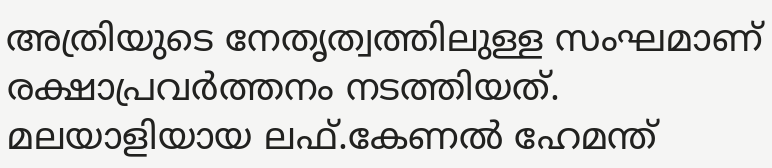അത്രിയുടെ നേതൃത്വത്തിലുള്ള സംഘമാണ് രക്ഷാപ്രവര്‍ത്തനം നടത്തിയത്. മലയാളിയായ ലഫ്.കേണല്‍ ഹേമന്ത്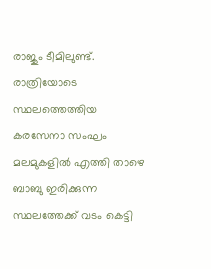രാജും ടീമിലുണ്ട്. രാത്രിയോടെ സ്ഥലത്തെത്തിയ കരസേനാ സംഘം മലമുകളില്‍ എത്തി താഴെ ബാബു ഇരിക്കുന്ന സ്ഥലത്തേക്ക് വടം കെട്ടി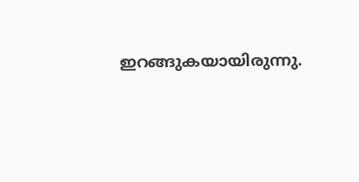ഇറങ്ങുകയായിരുന്നു.